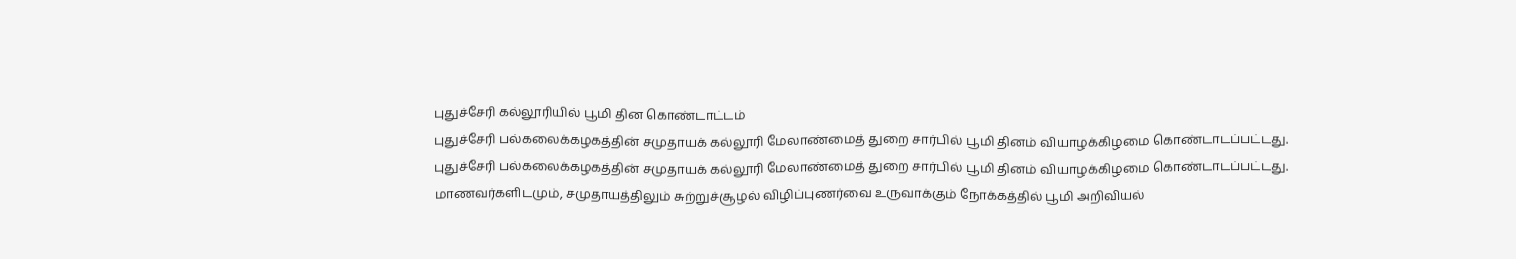புதுச்சேரி கல்லூரியில் பூமி தின கொண்டாட்டம்
புதுச்சேரி பல்கலைக்கழகத்தின் சமுதாயக் கல்லூரி மேலாண்மைத் துறை சார்பில் பூமி தினம் வியாழக்கிழமை கொண்டாடப்பட்டது.
புதுச்சேரி பல்கலைக்கழகத்தின் சமுதாயக் கல்லூரி மேலாண்மைத் துறை சார்பில் பூமி தினம் வியாழக்கிழமை கொண்டாடப்பட்டது.
மாணவர்களிடமும், சமுதாயத்திலும் சுற்றுச்சூழல் விழிப்புணர்வை உருவாக்கும் நோக்கத்தில் பூமி அறிவியல்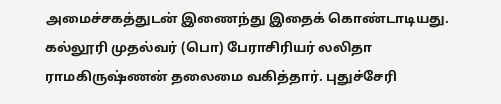அமைச்சகத்துடன் இணைந்து இதைக் கொண்டாடியது.
கல்லூரி முதல்வர் (பொ) பேராசிரியர் லலிதா ராமகிருஷ்ணன் தலைமை வகித்தார். புதுச்சேரி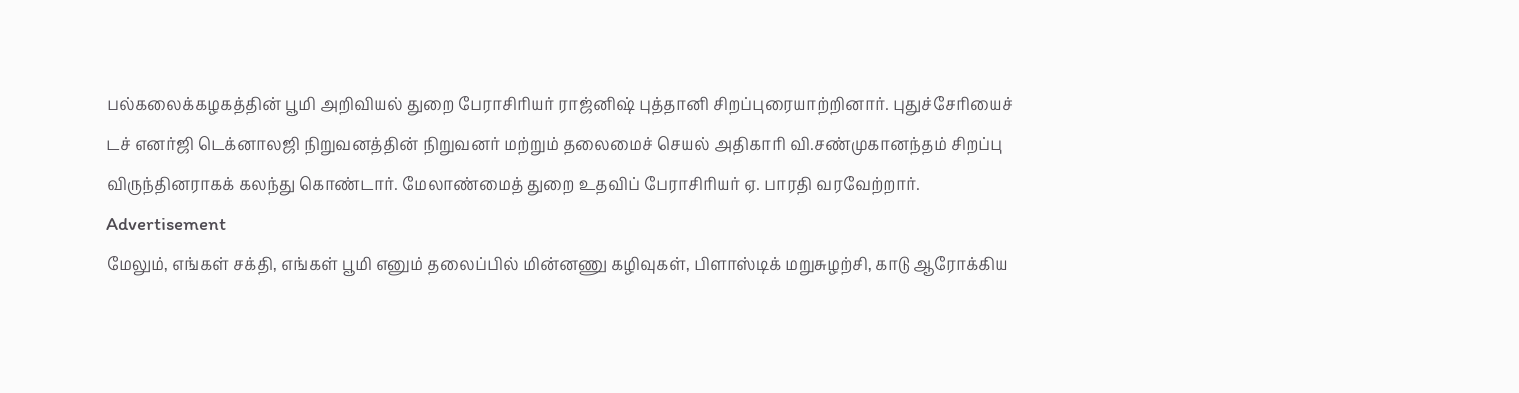பல்கலைக்கழகத்தின் பூமி அறிவியல் துறை பேராசிரியர் ராஜ்னிஷ் புத்தானி சிறப்புரையாற்றினார். புதுச்சேரியைச் டச் எனர்ஜி டெக்னாலஜி நிறுவனத்தின் நிறுவனர் மற்றும் தலைமைச் செயல் அதிகாரி வி.சண்முகானந்தம் சிறப்பு விருந்தினராகக் கலந்து கொண்டார். மேலாண்மைத் துறை உதவிப் பேராசிரியர் ஏ. பாரதி வரவேற்றார்.
Advertisement
மேலும், எங்கள் சக்தி, எங்கள் பூமி எனும் தலைப்பில் மின்னணு கழிவுகள், பிளாஸ்டிக் மறுசுழற்சி, காடு ஆரோக்கிய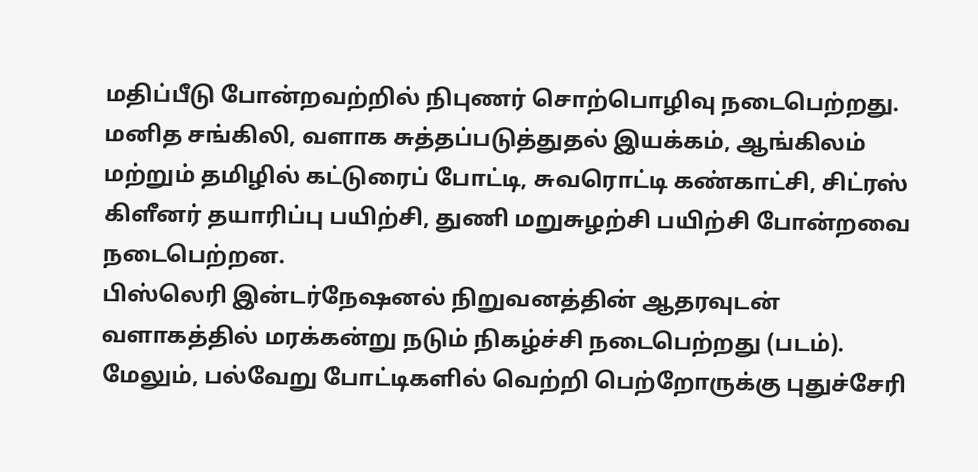மதிப்பீடு போன்றவற்றில் நிபுணர் சொற்பொழிவு நடைபெற்றது.
மனித சங்கிலி, வளாக சுத்தப்படுத்துதல் இயக்கம், ஆங்கிலம் மற்றும் தமிழில் கட்டுரைப் போட்டி, சுவரொட்டி கண்காட்சி, சிட்ரஸ் கிளீனர் தயாரிப்பு பயிற்சி, துணி மறுசுழற்சி பயிற்சி போன்றவை நடைபெற்றன.
பிஸ்லெரி இன்டர்நேஷனல் நிறுவனத்தின் ஆதரவுடன் வளாகத்தில் மரக்கன்று நடும் நிகழ்ச்சி நடைபெற்றது (படம்). மேலும், பல்வேறு போட்டிகளில் வெற்றி பெற்றோருக்கு புதுச்சேரி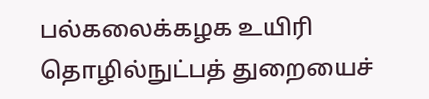பல்கலைக்கழக உயிரி தொழில்நுட்பத் துறையைச்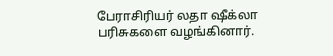பேராசிரியர் லதா ஷீக்லா பரிசுகளை வழங்கினார்.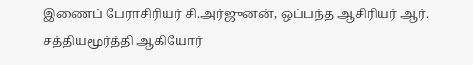இணைப் பேராசிரியர் சி.அர்ஜுனன், ஒப்பந்த ஆசிரியர் ஆர். சத்தியமூர்த்தி ஆகியோர்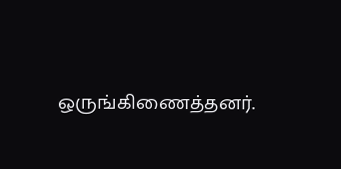ஒருங்கிணைத்தனர்.